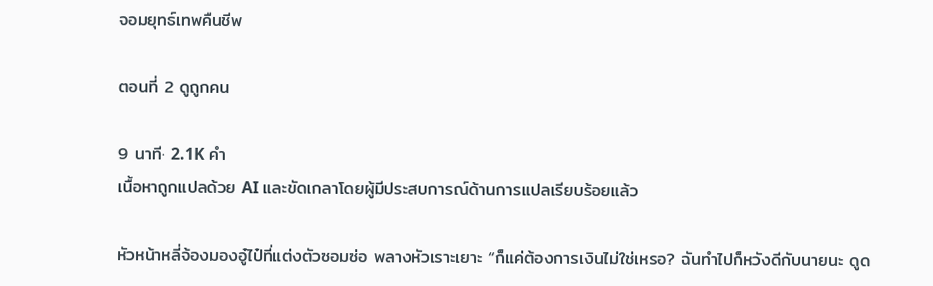จอมยุทธ์เทพคืนชีพ

ตอนที่ 2 ดูถูกคน

9 นาที· 2.1K คำ
เนื้อหาถูกแปลด้วย AI และขัดเกลาโดยผู้มีประสบการณ์ด้านการแปลเรียบร้อยแล้ว

หัวหน้าหลี่จ้องมองอู๋ไป๋ที่แต่งตัวซอมซ่อ พลางหัวเราะเยาะ “ก็แค่ต้องการเงินไม่ใช่เหรอ? ฉันทำไปก็หวังดีกับนายนะ ดูด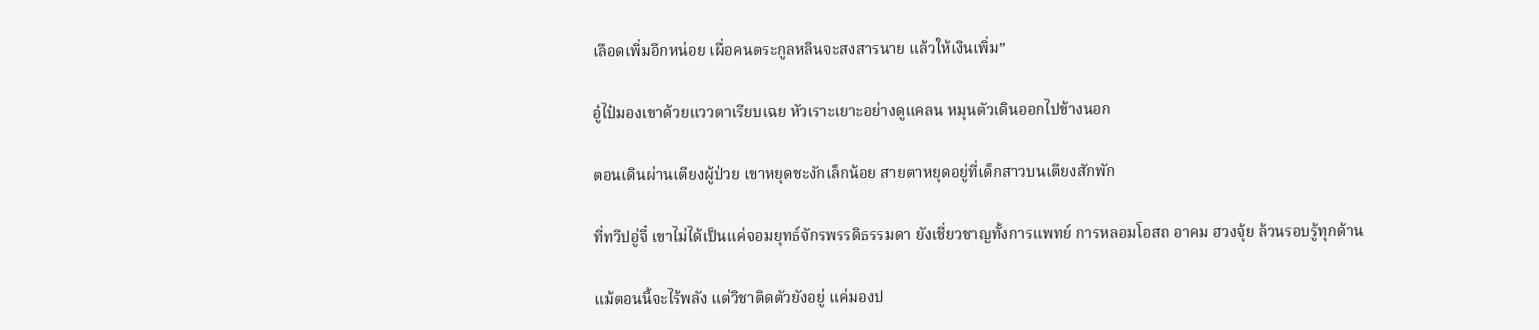เลือดเพิ่มอีกหน่อย เผื่อคนตระกูลหลินจะสงสารนาย แล้วให้เงินเพิ่ม”

อู๋ไป๋มองเขาด้วยแววตาเรียบเฉย หัวเราะเยาะอย่างดูแคลน หมุนตัวเดินออกไปข้างนอก

ตอนเดินผ่านเตียงผู้ป่วย เขาหยุดชะงักเล็กน้อย สายตาหยุดอยู่ที่เด็กสาวบนเตียงสักพัก

ที่ทวีปอู่จี๋ เขาไม่ได้เป็นแค่จอมยุทธ์จักรพรรดิธรรมดา ยังเชี่ยวชาญทั้งการแพทย์ การหลอมโอสถ อาคม ฮวงจุ้ย ล้วนรอบรู้ทุกด้าน

แม้ตอนนี้จะไร้พลัง แต่วิชาติดตัวยังอยู่ แค่มองป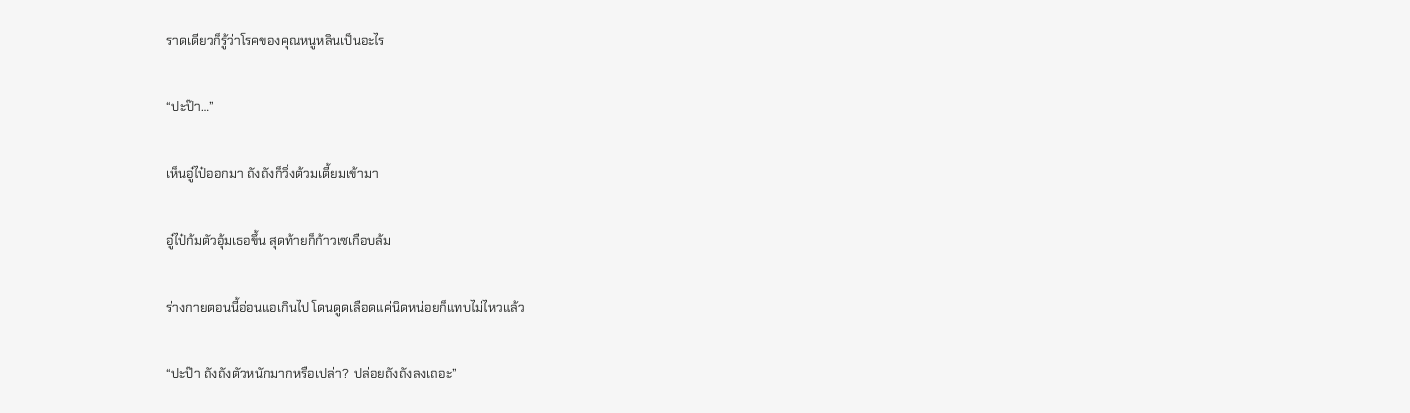ราดเดียวก็รู้ว่าโรคของคุณหนูหลินเป็นอะไร

“ปะป๊า…”

เห็นอู๋ไป๋ออกมา ถังถังก็วิ่งต้วมเตี้ยมเข้ามา

อู๋ไป๋ก้มตัวอุ้มเธอขึ้น สุดท้ายก็ก้าวเซเกือบล้ม

ร่างกายตอนนี้อ่อนแอเกินไป โดนดูดเลือดแค่นิดหน่อยก็แทบไม่ไหวแล้ว

“ปะป๊า ถังถังตัวหนักมากหรือเปล่า? ปล่อยถังถังลงเถอะ”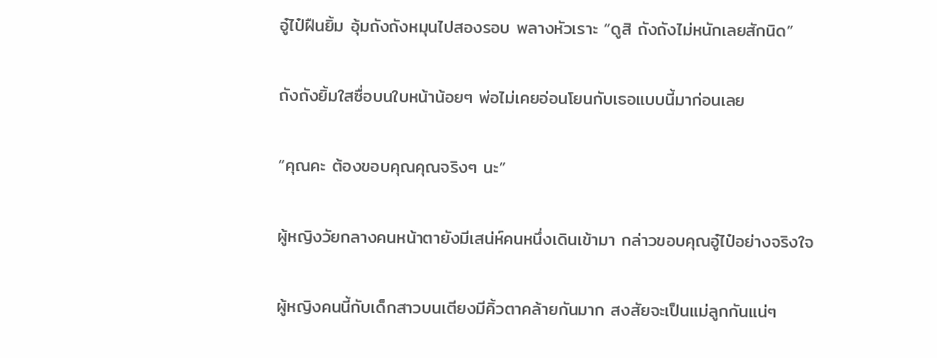อู๋ไป๋ฝืนยิ้ม อุ้มถังถังหมุนไปสองรอบ พลางหัวเราะ “ดูสิ ถังถังไม่หนักเลยสักนิด”

ถังถังยิ้มใสซื่อบนใบหน้าน้อยๆ พ่อไม่เคยอ่อนโยนกับเธอแบบนี้มาก่อนเลย

“คุณคะ ต้องขอบคุณคุณจริงๆ นะ”

ผู้หญิงวัยกลางคนหน้าตายังมีเสน่ห์คนหนึ่งเดินเข้ามา กล่าวขอบคุณอู๋ไป๋อย่างจริงใจ

ผู้หญิงคนนี้กับเด็กสาวบนเตียงมีคิ้วตาคล้ายกันมาก สงสัยจะเป็นแม่ลูกกันแน่ๆ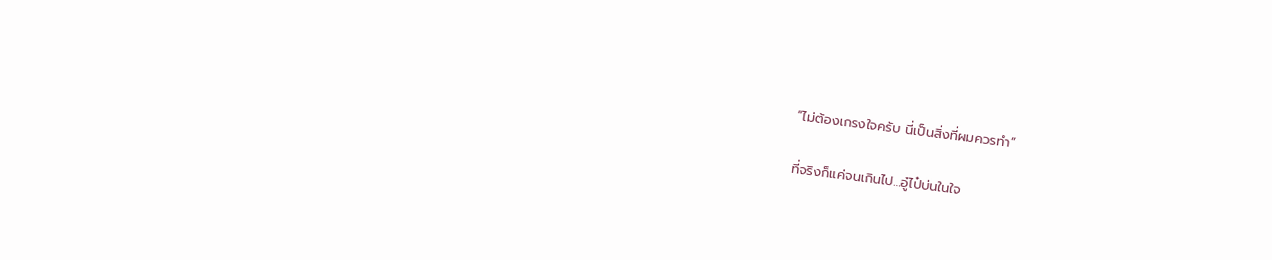“ไม่ต้องเกรงใจครับ นี่เป็นสิ่งที่ผมควรทำ”

ที่จริงก็แค่จนเกินไป…อู๋ไป๋บ่นในใจ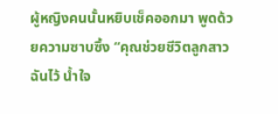ผู้หญิงคนนั้นหยิบเช็คออกมา พูดด้วยความซาบซึ้ง “คุณช่วยชีวิตลูกสาวฉันไว้ น้ำใจ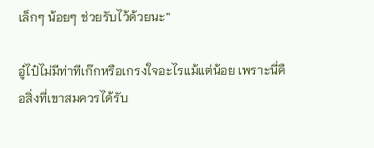เล็กๆ น้อยๆ ช่วยรับไว้ด้วยนะ”

อู๋ไป๋ไม่มีท่าทีเก๊กหรือเกรงใจอะไรแม้แต่น้อย เพราะนี่คือสิ่งที่เขาสมควรได้รับ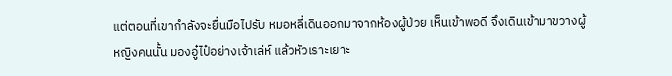แต่ตอนที่เขากำลังจะยื่นมือไปรับ หมอหลี่เดินออกมาจากห้องผู้ป่วย เห็นเข้าพอดี จึงเดินเข้ามาขวางผู้หญิงคนนั้น มองอู๋ไป๋อย่างเจ้าเล่ห์ แล้วหัวเราะเยาะ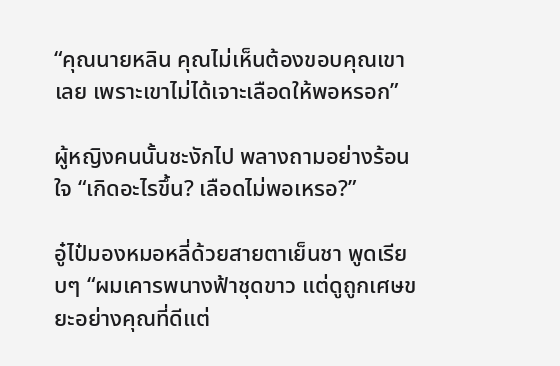“คุณนายหลิน คุณไม่เห็นต้องขอบคุณเขาเลย เพราะเขาไม่ได้เจาะเลือดให้พอหรอก”

ผู้หญิงคนนั้นชะงักไป พลางถามอย่างร้อนใจ “เกิดอะไรขึ้น? เลือดไม่พอเหรอ?”

อู๋ไป๋มองหมอหลี่ด้วยสายตาเย็นชา พูดเรียบๆ “ผมเคารพนางฟ้าชุดขาว แต่ดูถูกเศษขยะอย่างคุณที่ดีแต่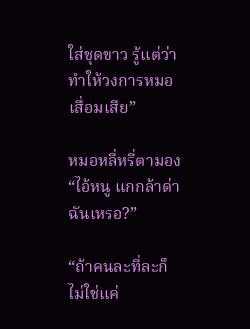ใส่ชุดขาว รู้แต่ว่าทำให้วงการหมอเสื่อมเสีย”

หมอหลี่หรี่ตามอง “ไอ้หนู แกกล้าด่าฉันเหรอ?”

“ถ้าคนละที่ละก็ไม่ใช่แค่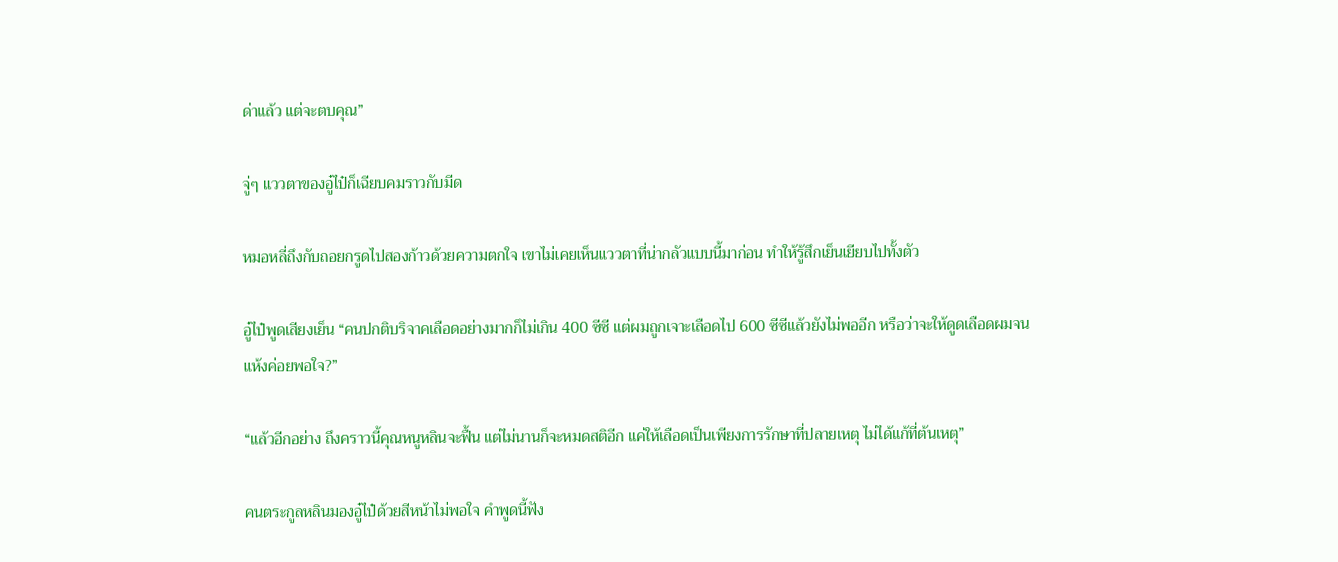ด่าแล้ว แต่จะตบคุณ”

จู่ๆ แววตาของอู๋ไป๋ก็เฉียบคมราวกับมีด

หมอหลี่ถึงกับถอยกรูดไปสองก้าวด้วยความตกใจ เขาไม่เคยเห็นแววตาที่น่ากลัวแบบนี้มาก่อน ทำให้รู้สึกเย็นเยียบไปทั้งตัว

อู๋ไป๋พูดเสียงเย็น “คนปกติบริจาคเลือดอย่างมากก็ไม่เกิน 400 ซีซี แต่ผมถูกเจาะเลือดไป 600 ซีซีแล้วยังไม่พออีก หรือว่าจะให้ดูดเลือดผมจนแห้งค่อยพอใจ?”

“แล้วอีกอย่าง ถึงคราวนี้คุณหนูหลินจะฟื้น แต่ไม่นานก็จะหมดสติอีก แค่ให้เลือดเป็นเพียงการรักษาที่ปลายเหตุ ไม่ได้แก้ที่ต้นเหตุ”

คนตระกูลหลินมองอู๋ไป๋ด้วยสีหน้าไม่พอใจ คำพูดนี้ฟัง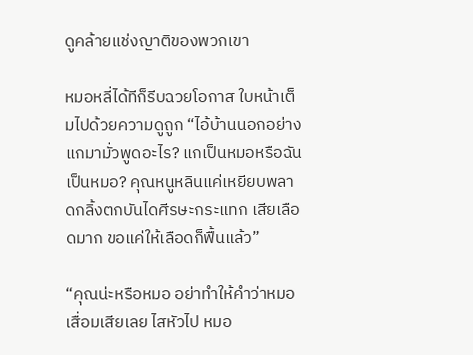ดูคล้ายแช่งญาติของพวกเขา

หมอหลี่ได้ทีก็รีบฉวยโอกาส ใบหน้าเต็มไปด้วยความดูถูก “ไอ้บ้านนอกอย่างแกมามั่วพูดอะไร? แกเป็นหมอหรือฉันเป็นหมอ? คุณหนูหลินแค่เหยียบพลาดกลิ้งตกบันไดศีรษะกระแทก เสียเลือดมาก ขอแค่ให้เลือดก็ฟื้นแล้ว”

“คุณน่ะหรือหมอ อย่าทำให้คำว่าหมอเสื่อมเสียเลย ไสหัวไป หมอ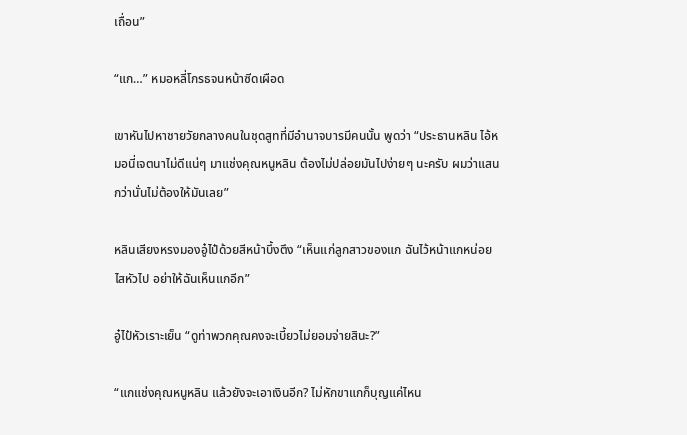เถื่อน”

“แก…” หมอหลี่โกรธจนหน้าซีดเผือด

เขาหันไปหาชายวัยกลางคนในชุดสูทที่มีอำนาจบารมีคนนั้น พูดว่า “ประธานหลิน ไอ้หมอนี่เจตนาไม่ดีแน่ๆ มาแช่งคุณหนูหลิน ต้องไม่ปล่อยมันไปง่ายๆ นะครับ ผมว่าแสนกว่านั่นไม่ต้องให้มันเลย”

หลินเสียงหรงมองอู๋ไป๋ด้วยสีหน้าบึ้งตึง “เห็นแก่ลูกสาวของแก ฉันไว้หน้าแกหน่อย ไสหัวไป อย่าให้ฉันเห็นแกอีก”

อู๋ไป๋หัวเราะเย็น “ดูท่าพวกคุณคงจะเบี้ยวไม่ยอมจ่ายสินะ?”

“แกแช่งคุณหนูหลิน แล้วยังจะเอาเงินอีก? ไม่หักขาแกก็บุญแค่ไหน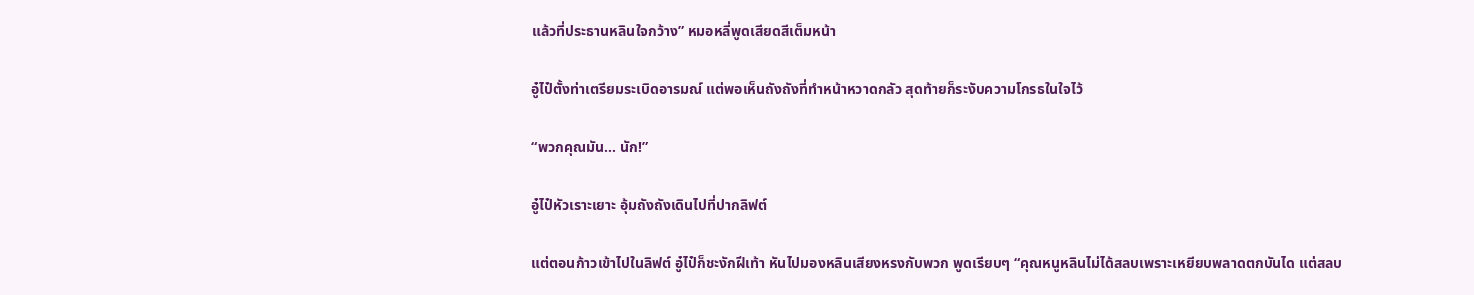แล้วที่ประธานหลินใจกว้าง” หมอหลี่พูดเสียดสีเต็มหน้า

อู๋ไป๋ตั้งท่าเตรียมระเบิดอารมณ์ แต่พอเห็นถังถังที่ทำหน้าหวาดกลัว สุดท้ายก็ระงับความโกรธในใจไว้

“พวกคุณมัน… นัก!”

อู๋ไป๋หัวเราะเยาะ อุ้มถังถังเดินไปที่ปากลิฟต์

แต่ตอนก้าวเข้าไปในลิฟต์ อู๋ไป๋ก็ชะงักฝีเท้า หันไปมองหลินเสียงหรงกับพวก พูดเรียบๆ “คุณหนูหลินไม่ได้สลบเพราะเหยียบพลาดตกบันได แต่สลบ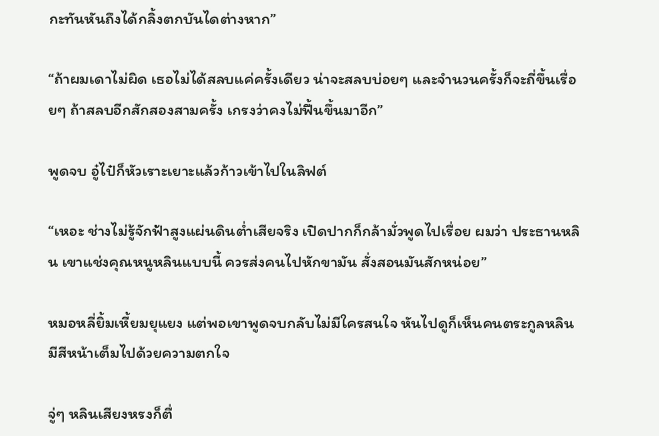กะทันหันถึงได้กลิ้งตกบันไดต่างหาก”

“ถ้าผมเดาไม่ผิด เธอไม่ได้สลบแค่ครั้งเดียว น่าจะสลบบ่อยๆ และจำนวนครั้งก็จะถี่ขึ้นเรื่อยๆ ถ้าสลบอีกสักสองสามครั้ง เกรงว่าคงไม่ฟื้นขึ้นมาอีก”

พูดจบ อู๋ไป๋ก็หัวเราะเยาะแล้วก้าวเข้าไปในลิฟต์

“เหอะ ช่างไม่รู้จักฟ้าสูงแผ่นดินต่ำเสียจริง เปิดปากก็กล้ามั่วพูดไปเรื่อย ผมว่า ประธานหลิน เขาแช่งคุณหนูหลินแบบนี้ ควรส่งคนไปหักขามัน สั่งสอนมันสักหน่อย”

หมอหลี่ยิ้มเหี้ยมยุแยง แต่พอเขาพูดจบกลับไม่มีใครสนใจ หันไปดูก็เห็นคนตระกูลหลินมีสีหน้าเต็มไปด้วยความตกใจ

จู่ๆ หลินเสียงหรงก็ตื่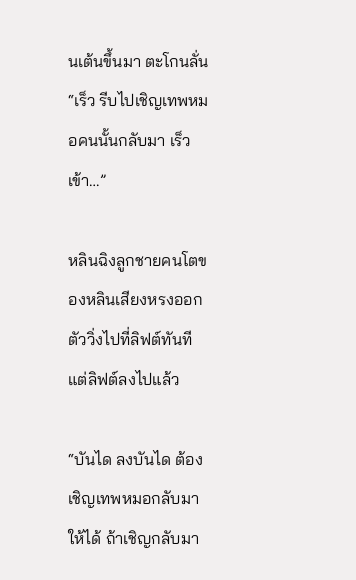นเต้นขึ้นมา ตะโกนลั่น “เร็ว รีบไปเชิญเทพหมอคนนั้นกลับมา เร็วเข้า…”

หลินฉิงลูกชายคนโตของหลินเสียงหรงออกตัววิ่งไปที่ลิฟต์ทันที แต่ลิฟต์ลงไปแล้ว

“บันได ลงบันได ต้องเชิญเทพหมอกลับมาให้ได้ ถ้าเชิญกลับมา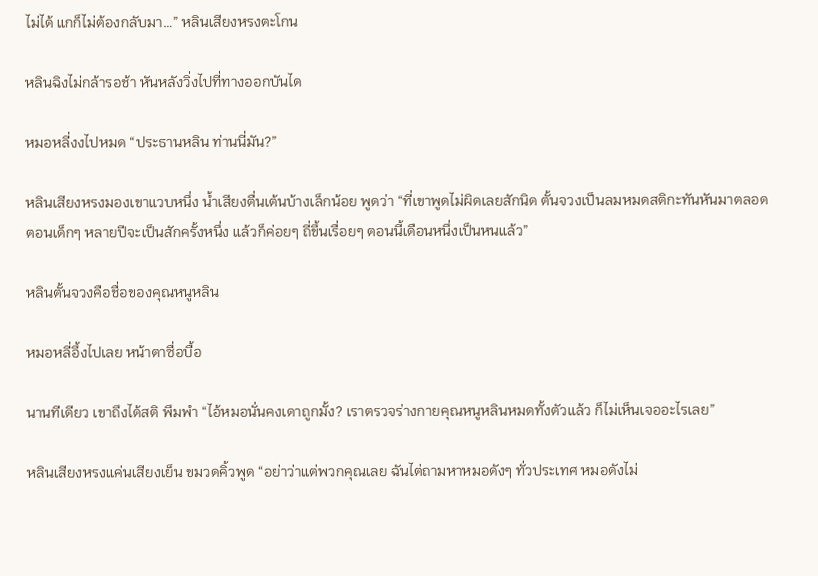ไม่ได้ แกก็ไม่ต้องกลับมา…” หลินเสียงหรงตะโกน

หลินฉิงไม่กล้ารอช้า หันหลังวิ่งไปที่ทางออกบันได

หมอหลี่งงไปหมด “ประธานหลิน ท่านนี่มัน?”

หลินเสียงหรงมองเขาแวบหนึ่ง น้ำเสียงตื่นเต้นบ้างเล็กน้อย พูดว่า “ที่เขาพูดไม่ผิดเลยสักนิด ตั้นจวงเป็นลมหมดสติกะทันหันมาตลอด ตอนเด็กๆ หลายปีจะเป็นสักครั้งหนึ่ง แล้วก็ค่อยๆ ถี่ขึ้นเรื่อยๆ ตอนนี้เดือนหนึ่งเป็นหนแล้ว”

หลินตั้นจวงคือชื่อของคุณหนูหลิน

หมอหลี่อึ้งไปเลย หน้าตาซื่อบื้อ

นานทีเดียว เขาถึงได้สติ พึมพำ “ไอ้หมอนั่นคงเดาถูกมั้ง? เราตรวจร่างกายคุณหนูหลินหมดทั้งตัวแล้ว ก็ไม่เห็นเจออะไรเลย”

หลินเสียงหรงแค่นเสียงเย็น ขมวดคิ้วพูด “อย่าว่าแต่พวกคุณเลย ฉันไต่ถามหาหมอดังๆ ทั่วประเทศ หมอดังไม่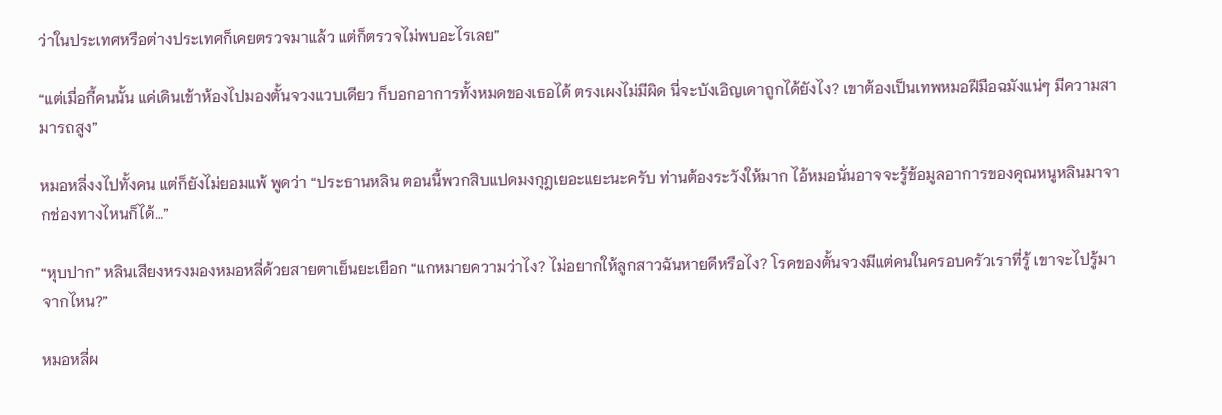ว่าในประเทศหรือต่างประเทศก็เคยตรวจมาแล้ว แต่ก็ตรวจไม่พบอะไรเลย”

“แต่เมื่อกี้คนนั้น แค่เดินเข้าห้องไปมองตั้นจวงแวบเดียว ก็บอกอาการทั้งหมดของเธอได้ ตรงเผงไม่มีผิด นี่จะบังเอิญเดาถูกได้ยังไง? เขาต้องเป็นเทพหมอฝีมือฉมังแน่ๆ มีความสามารถสูง”

หมอหลี่งงไปทั้งคน แต่ก็ยังไม่ยอมแพ้ พูดว่า “ประธานหลิน ตอนนี้พวกสิบแปดมงกุฎเยอะแยะนะครับ ท่านต้องระวังให้มาก ไอ้หมอนั่นอาจจะรู้ข้อมูลอาการของคุณหนูหลินมาจากช่องทางไหนก็ได้…”

“หุบปาก” หลินเสียงหรงมองหมอหลี่ด้วยสายตาเย็นยะเยือก “แกหมายความว่าไง? ไม่อยากให้ลูกสาวฉันหายดีหรือไง? โรคของตั้นจวงมีแต่คนในครอบครัวเราที่รู้ เขาจะไปรู้มาจากไหน?”

หมอหลี่ผ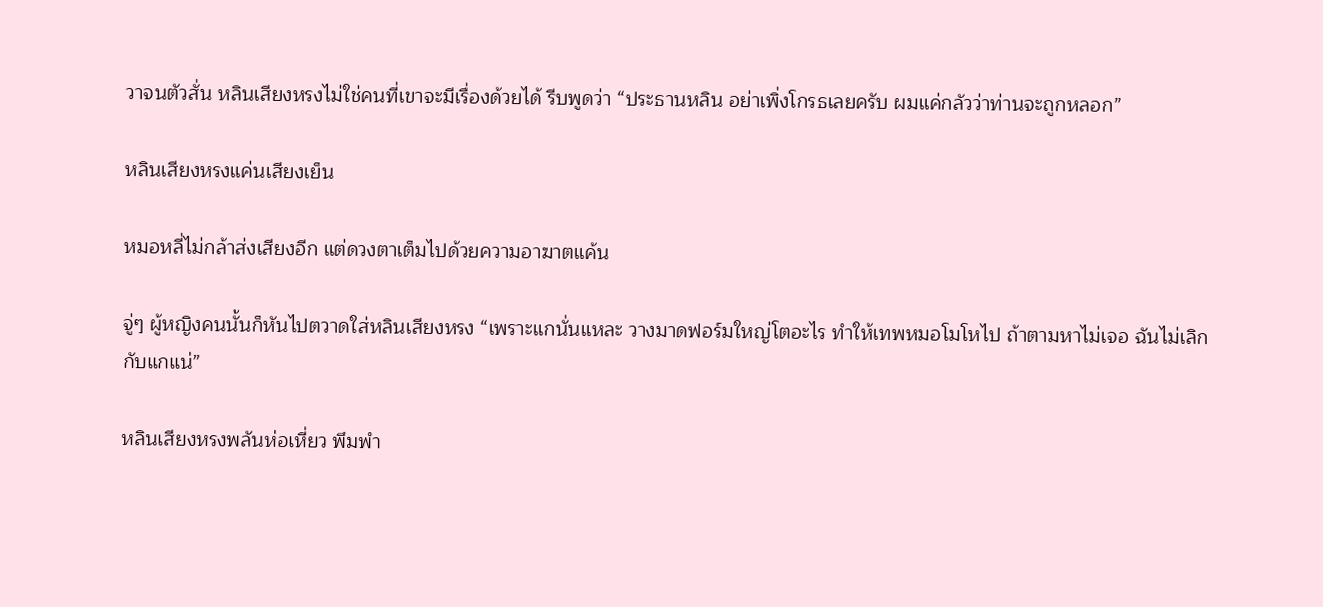วาจนตัวสั่น หลินเสียงหรงไม่ใช่คนที่เขาจะมีเรื่องด้วยได้ รีบพูดว่า “ประธานหลิน อย่าเพิ่งโกรธเลยครับ ผมแค่กลัวว่าท่านจะถูกหลอก”

หลินเสียงหรงแค่นเสียงเย็น

หมอหลี่ไม่กล้าส่งเสียงอีก แต่ดวงตาเต็มไปด้วยความอาฆาตแค้น

จู่ๆ ผู้หญิงคนนั้นก็หันไปตวาดใส่หลินเสียงหรง “เพราะแกนั่นแหละ วางมาดฟอร์มใหญ่โตอะไร ทำให้เทพหมอโมโหไป ถ้าตามหาไม่เจอ ฉันไม่เลิกกับแกแน่”

หลินเสียงหรงพลันห่อเหี่ยว พึมพำ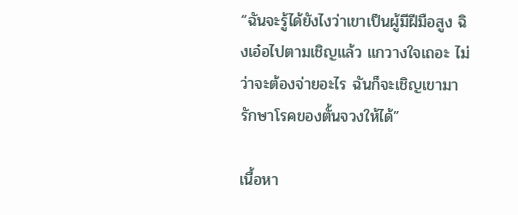“ฉันจะรู้ได้ยังไงว่าเขาเป็นผู้มีฝีมือสูง ฉิงเอ๋อไปตามเชิญแล้ว แกวางใจเถอะ ไม่ว่าจะต้องจ่ายอะไร ฉันก็จะเชิญเขามารักษาโรคของตั้นจวงให้ได้”

เนื้อหา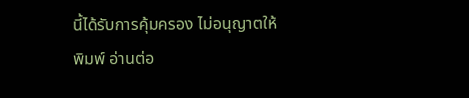นี้ได้รับการคุ้มครอง ไม่อนุญาตให้พิมพ์ อ่านต่อ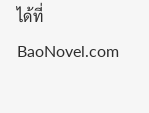ได้ที่ BaoNovel.com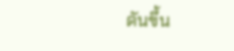ดันขึ้น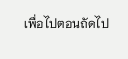เพื่อไปตอนถัดไป